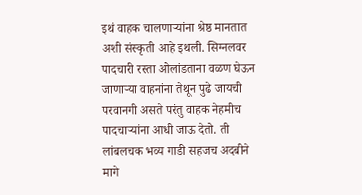इथं वाहक चालणाऱ्यांना श्रेष्ठ मानतात अशी संस्कृती आहे इथली. सिग्नलवर पादचारी रस्ता ओलांडताना वळण घेऊन जाणाऱ्या वाहनांना तेथून पुढे जायची परवानगी असते परंतु वाहक नेहमीच पादचाऱ्यांना आधी जाऊ देतो. ती लांबलचक भव्य गाडी सहजच अदबीने मागे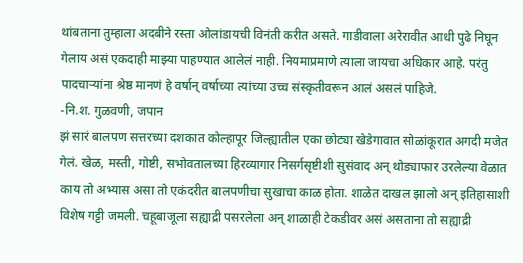थांबताना तुम्हाला अदबीने रस्ता ओलांडायची विनंती करीत असते. गाडीवाला अरेरावीत आधी पुढे निघून गेलाय असं एकदाही माझ्या पाहण्यात आलेलं नाही. नियमाप्रमाणे त्याला जायचा अधिकार आहे. परंतु पादचाऱ्यांना श्रेष्ठ मानणं हे वर्षान् वर्षाच्या त्यांच्या उच्च संस्कृतीवरून आलं असलं पाहिजे.
-नि.श. गुळवणी, जपान
झं सारं बालपण सत्तरच्या दशकात कोल्हापूर जिल्ह्यातील एका छोट्या खेडेगावात सोळांकूरात अगदी मजेत गेलं. खेळ, मस्ती, गोष्टी, सभोवतालच्या हिरव्यागार निसर्गसृष्टीशी सुसंवाद अन् थोड्याफार उरलेल्या वेळात काय तो अभ्यास असा तो एकंदरीत बालपणीचा सुखाचा काळ होता. शाळेत दाखल झालो अन् इतिहासाशी विशेष गट्टी जमली. चहूबाजूला सह्याद्री पसरलेला अन् शाळाही टेकडीवर असं असताना तो सह्याद्री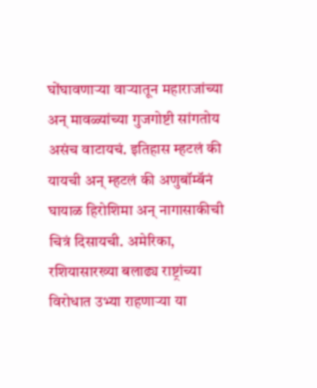घोंघावणाऱ्या वाऱ्यातून महाराजांच्या अन् मावळ्यांच्या गुजगोष्टी सांगतोय असंच वाटायचं. इतिहास म्हटलं की यायची अन् म्हटलं की अणुबॉम्बॅनं घायाळ हिरोशिमा अन् नागासाकीची चित्रं दिसायची. अमेरिका, रशियासारख्या बलाढ्य राष्ट्रांच्या विरोधात उभ्या राहणाऱ्या या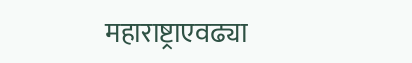महाराष्ट्राएवढ्या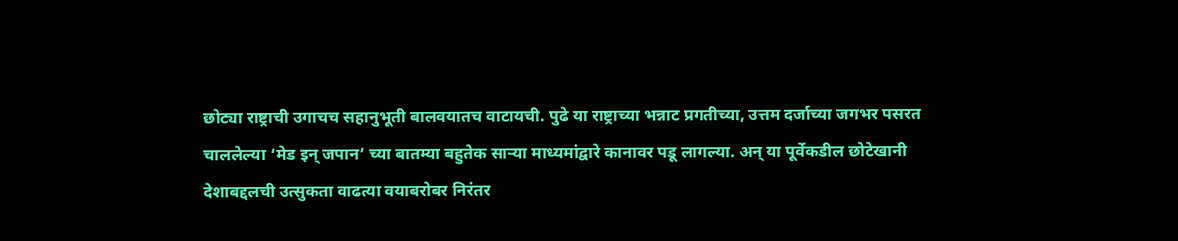छोट्या राष्ट्राची उगाचच सहानुभूती बालवयातच वाटायची. पुढे या राष्ट्राच्या भन्नाट प्रगतीच्या, उत्तम दर्जाच्या जगभर पसरत चाललेल्या ‘मेड इन् जपान’ च्या बातम्या बहुतेक साऱ्या माध्यमांद्वारे कानावर पडू लागल्या. अन् या पूर्वेकडील छोटेखानी देशाबद्दलची उत्सुकता वाढत्या वयाबरोबर निरंतर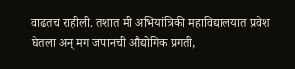वाढतच राहीली. तशात मी अभियांत्रिकी महाविद्यालयात प्रवेश घेतला अन् मग जपानची औद्योगिक प्रगती,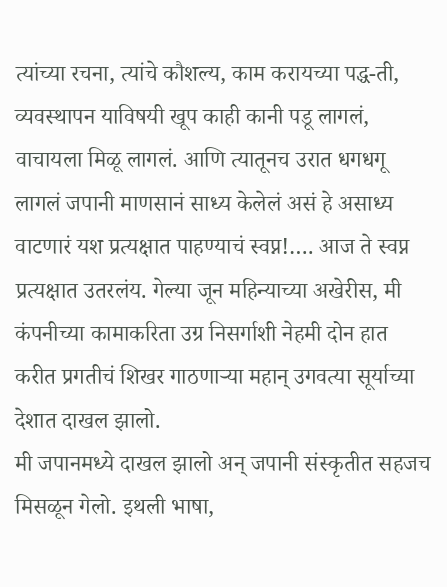त्यांच्या रचना, त्यांचे कौशल्य, काम करायच्या पद्ध-ती, व्यवस्थापन याविषयी खूप काही कानी पडू लागलं, वाचायला मिळू लागलं. आणि त्यातूनच उरात धगधगू लागलं जपानी माणसानं साध्य केलेलं असं हे असाध्य वाटणारं यश प्रत्यक्षात पाहण्याचं स्वप्न!…. आज ते स्वप्न प्रत्यक्षात उतरलंय. गेल्या जून महिन्याच्या अखेरीस, मी कंपनीच्या कामाकरिता उग्र निसर्गाशी नेहमी दोन हात करीत प्रगतीचं शिखर गाठणाऱ्या महान् उगवत्या सूर्याच्या देशात दाखल झालो.
मी जपानमध्ये दाखल झालो अन् जपानी संस्कृतीत सहजच मिसळून गेलो. इथली भाषा,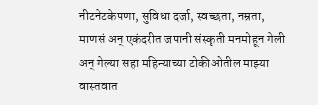नीटनेटकेपणा, सुविधा दर्जा, स्वच्छता, नम्रता, माणसं अन् एकंदरीत जपानी संस्कृती मनमोहून गेली अन् गेल्या सहा महिन्याच्या टोकीओतील माझ्या वास्तवात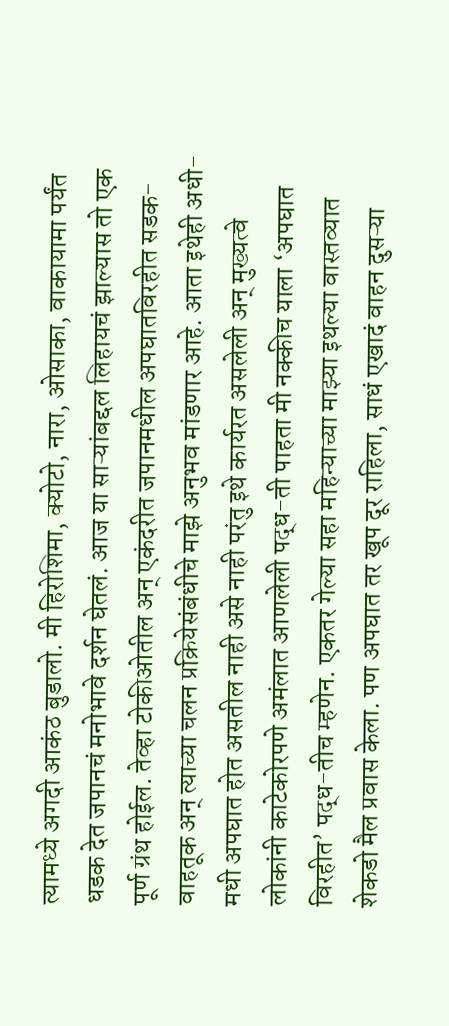त्यामध्ये अगदी आकंठ बुडालो. मी हिरोशिमा, क्योटो, नारा, ओसाका, वाकायामा पर्यंत धडक देत जपानचं मनोभावे दर्शन घेतलं. आज या साऱ्यांबद्दल लिहायचं झाल्यास तो एक पूर्ण ग्रंथ होईल. तेव्हा टोकीओतील अन् एकंदरीत जपानमधील अपघातविरहीत सडक-वाहतूक अन् त्याच्या चलन प्रक्रियेसंबंधीचे माझे अनुभव मांडणार आहे. आता इथेही अधी-मधी अपघात होत असतील नाही असे नाही परंतु इथे कार्यरत असलेली अन् मुख्यत्वे लोकांनी काटेकोरपणे अमंलात आणलेली पद्ध-ती पाहता मी नक्कीच याला ‘अपघात विरहीत’ पद्ध-तीच म्हणेन. एकतर गेल्या सहा महिन्याच्या माझ्या इथल्या वास्तव्यात शेकडो मैल प्रवास केला. पण अपघात तर खूप दूर राहिला, साधं एखादं वाहन दुसऱ्या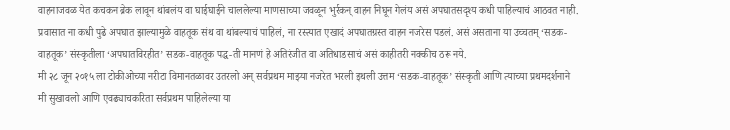वाहनाजवळ येत कचकन ब्रेक लावून थांबलंय वा घाईघाईने चाललेल्या माणसाच्या जवळून भुर्रकन् वाहन निघून गेलंय असं अपघातसदृश्य कधी पाहिल्याचं आठवत नाही. प्रवासात ना कधी पुढे अपघात झाल्यामुळे वाहतूक संथ वा थांबल्याचं पाहिलं, ना रस्त्यात एखादं अपघातग्रस्त वाहन नजरेस पडलं. असं असताना या उच्चतम् ‘सडक-वाहतूक’ संस्कृतीला ‘अपघातविरहीत’ सडक-वाहतूक पद्ध-ती मानणं हे अतिरंजीत वा अतिधाडसाचं असं काहीतरी नक्कीच ठरू नये.
मी २८ जून २०१५ ला टोकीओच्या नरीटा विमानतळावर उतरलो अन् सर्वप्रथम माझ्या नजरेत भरली इथली उत्तम ‘सडक-वाहतूक’ संस्कृती आणि त्याच्या प्रथमदर्शनाने मी सुखावलो आणि एवढ्याचकरिता सर्वप्रथम पाहिलेल्या या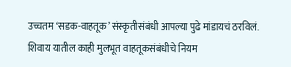उच्चतम ‘सडक-वाहतूक’ संस्कृतीसंबंधी आपल्या पुढे मांडायचं ठरविलं. शिवाय यातील काही मुलभूत वाहतूकसंबंधीचे नियम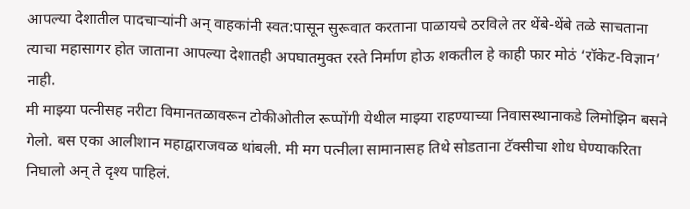आपल्या देशातील पादचाऱ्यांनी अन् वाहकांनी स्वत:पासून सुरूवात करताना पाळायचे ठरविले तर थेंबे-थेंबे तळे साचताना त्याचा महासागर होत जाताना आपल्या देशातही अपघातमुक्त रस्ते निर्माण होऊ शकतील हे काही फार मोठं ‘रॉकेट-विज्ञान’ नाही.
मी माझ्या पत्नीसह नरीटा विमानतळावरून टोकीओतील रूप्पोंगी येथील माझ्या राहण्याच्या निवासस्थानाकडे लिमोझिन बसने गेलो. बस एका आलीशान महाद्वाराजवळ थांबली. मी मग पत्नीला सामानासह तिथे सोडताना टॅक्सीचा शोध घेण्याकरिता निघालो अन् ते दृश्य पाहिलं.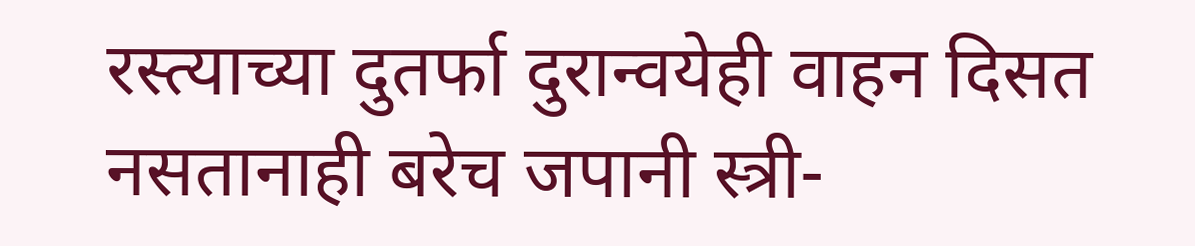रस्त्याच्या दुतर्फा दुरान्वयेही वाहन दिसत नसतानाही बरेच जपानी स्त्री-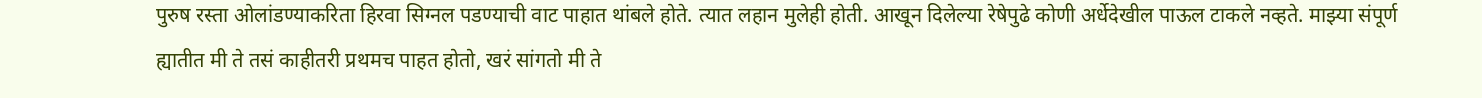पुरुष रस्ता ओलांडण्याकरिता हिरवा सिग्नल पडण्याची वाट पाहात थांबले होते. त्यात लहान मुलेही होती. आखून दिलेल्या रेषेपुढे कोणी अर्धेदेखील पाऊल टाकले नव्हते. माझ्या संपूर्ण ह्यातीत मी ते तसं काहीतरी प्रथमच पाहत होतो, खरं सांगतो मी ते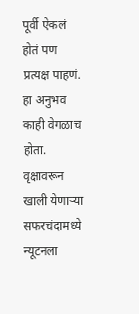पूर्वी ऐकलं होतं पण प्रत्यक्ष पाहणं. हा अनुभव काही वेगळाच होता. वृक्षावरून खाली येणाऱ्या सफरचंदामध्ये न्यूटनला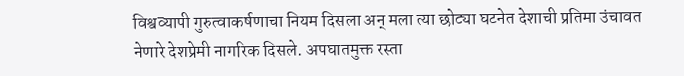विश्वव्यापी गुरुत्वाकर्षणाचा नियम दिसला अन् मला त्या छोट्या घटनेत देशाची प्रतिमा उंचावत नेणारे देशप्रेमी नागरिक दिसले. अपघातमुक्त रस्ता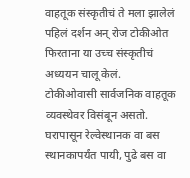वाहतूक संस्कृतीचं ते मला झालेलं पहिलं दर्शन अन् रोज टोकीओत फिरताना या उच्च संस्कृतीचं अध्ययन चालू केलं.
टोकीओवासी सार्वजनिक वाहतूक व्यवस्थेवर विसंबून असतो. घरापासून रेल्वेस्थानक वा बस स्थानकापर्यंत पायी, पुढे बस वा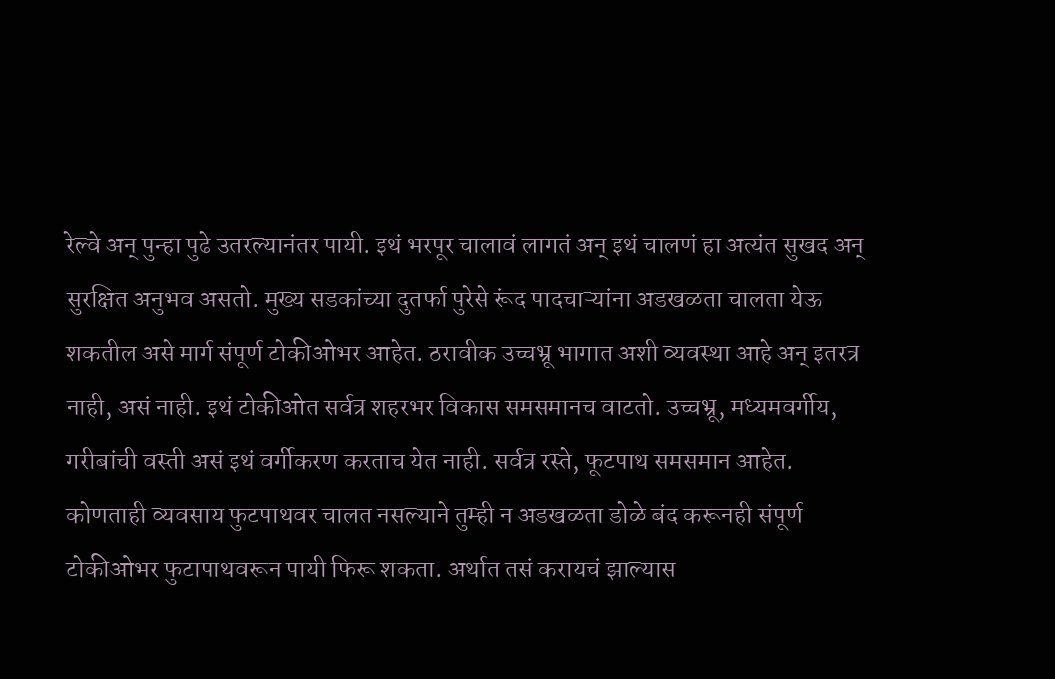रेल्वे अन् पुन्हा पुढे उतरल्यानंतर पायी. इथं भरपूर चालावं लागतं अन् इथं चालणं हा अत्यंत सुखद अन् सुरक्षित अनुभव असतो. मुख्य सडकांच्या दुतर्फा पुरेसे रूंद पादचाऱ्यांना अडखळता चालता येऊ शकतील असे मार्ग संपूर्ण टोकीओभर आहेत. ठरावीक उच्चभ्रू भागात अशी व्यवस्था आहे अन् इतरत्र नाही, असं नाही. इथं टोकीओत सर्वत्र शहरभर विकास समसमानच वाटतो. उच्चभ्रू, मध्यमवर्गीय, गरीबांची वस्ती असं इथं वर्गीकरण करताच येत नाही. सर्वत्र रस्ते, फूटपाथ समसमान आहेत. कोणताही व्यवसाय फुटपाथवर चालत नसल्याने तुम्ही न अडखळता डोळे बंद करूनही संपूर्ण टोकीओभर फुटापाथवरून पायी फिरू शकता. अर्थात तसं करायचं झाल्यास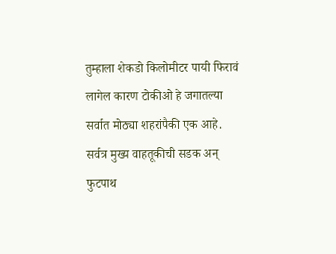तुम्हाला शेकडो किलोमीटर पायी फिरावं लागेल कारण टोकीओ हे जगातल्या सर्वात मोठ्या शहरांपैकी एक आहे. सर्वत्र मुख्य वाहतूकीची सडक अन् फुटपाथ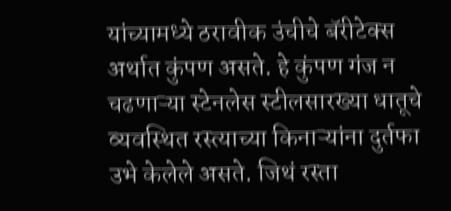यांच्यामध्ये ठरावीक उंचीचे बॅरीटेक्स अर्थात कुंपण असते. हे कुंपण गंज न चढणाऱ्या स्टेनलेस स्टीलसारख्या धातूचे व्यवस्थित रस्त्याच्या किनाऱ्यांना दुर्तफा उभे केलेले असते. जिथं रस्ता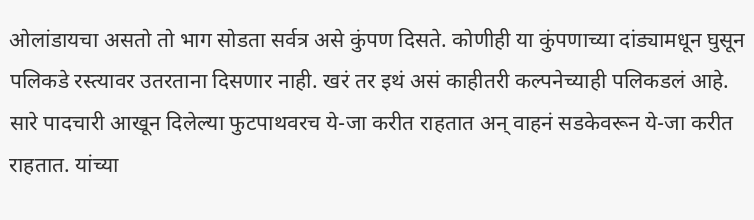ओलांडायचा असतो तो भाग सोडता सर्वत्र असे कुंपण दिसते. कोणीही या कुंपणाच्या दांड्यामधून घुसून पलिकडे रस्त्यावर उतरताना दिसणार नाही. खरं तर इथं असं काहीतरी कल्पनेच्याही पलिकडलं आहे. सारे पादचारी आखून दिलेल्या फुटपाथवरच ये-जा करीत राहतात अन् वाहनं सडकेवरून ये-जा करीत राहतात. यांच्या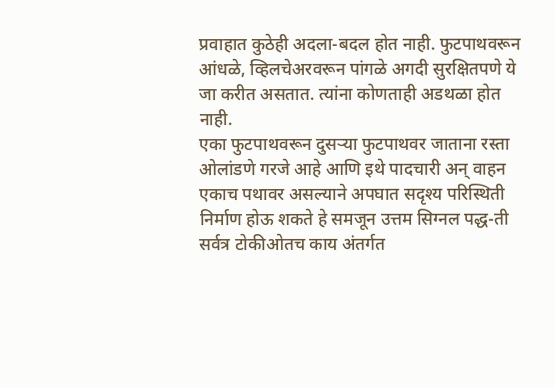प्रवाहात कुठेही अदला-बदल होत नाही. फुटपाथवरून आंधळे, व्हिलचेअरवरून पांगळे अगदी सुरक्षितपणे ये जा करीत असतात. त्यांना कोणताही अडथळा होत नाही.
एका फुटपाथवरून दुसऱ्या फुटपाथवर जाताना रस्ता ओलांडणे गरजे आहे आणि इथे पादचारी अन् वाहन एकाच पथावर असल्याने अपघात सदृश्य परिस्थिती निर्माण होऊ शकते हे समजून उत्तम सिग्नल पद्ध-ती सर्वत्र टोकीओतच काय अंतर्गत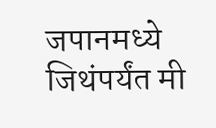जपानमध्ये जिथंपर्यंत मी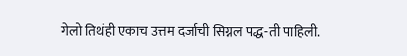गेलो तिथंही एकाच उत्तम दर्जाची सिग्नल पद्ध-ती पाहिली.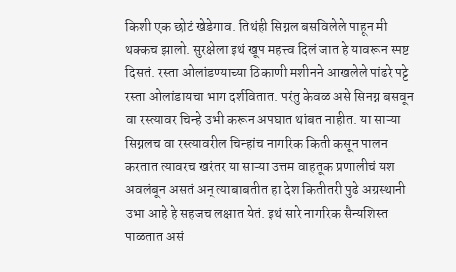किशी एक छोटं खेडेगाव. तिथंही सिग्नल बसविलेले पाहून मी थक्कच झालो. सुरक्षेला इथं खूप महत्त्व दिलं जात हे यावरून स्पष्ट दिसतं. रस्ता ओलांडण्याच्या ठिकाणी मशीनने आखलेले पांढरे पट्टे रस्ता ओलांडायचा भाग दर्शवितात. परंतु केवळ असे सिनग्न बसवून वा रस्त्यावर चिन्हे उभी करून अपघात थांबत नाहीत. या साऱ्या सिग्नलच वा रस्त्यावरील चिन्हांच नागरिक किती कसून पालन करतात त्यावरच खरंतर या साऱ्या उत्तम वाहतूक प्रणालीचं यश अवलंबून असतं अन् त्याबाबतीत हा देश कितीतरी पुढे अग्रस्थानी उभा आहे हे सहजच लक्षात येतं. इथं सारे नागरिक सैन्यशिस्त पाळतात असं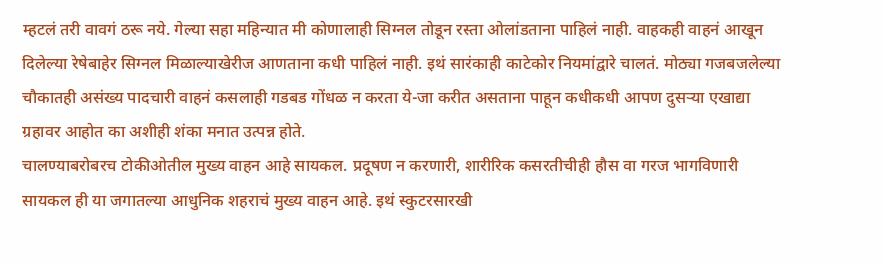म्हटलं तरी वावगं ठरू नये. गेल्या सहा महिन्यात मी कोणालाही सिग्नल तोडून रस्ता ओलांडताना पाहिलं नाही. वाहकही वाहनं आखून दिलेल्या रेषेबाहेर सिग्नल मिळाल्याखेरीज आणताना कधी पाहिलं नाही. इथं सारंकाही काटेकोर नियमांद्वारे चालतं. मोठ्या गजबजलेल्या चौकातही असंख्य पादचारी वाहनं कसलाही गडबड गोंधळ न करता ये-जा करीत असताना पाहून कधीकधी आपण दुसऱ्या एखाद्या ग्रहावर आहोत का अशीही शंका मनात उत्पन्न होते.
चालण्याबरोबरच टोकीओतील मुख्य वाहन आहे सायकल. प्रदूषण न करणारी, शारीरिक कसरतीचीही हौस वा गरज भागविणारी सायकल ही या जगातल्या आधुनिक शहराचं मुख्य वाहन आहे. इथं स्कुटरसारखी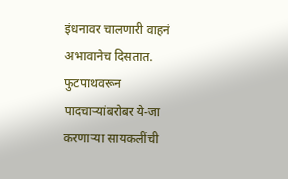इंधनावर चालणारी वाहनं अभावानेच दिसतात. फुटपाथवरून पादचाऱ्यांबरोबर ये-जा करणाऱ्या सायकलींची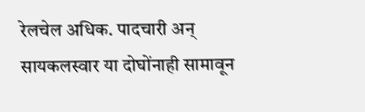रेलचेल अधिक. पादचारी अन् सायकलस्वार या दोघोंनाही सामावून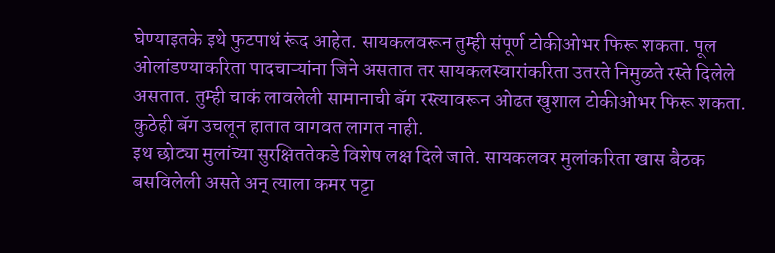घेण्याइतके इथे फुटपाथं रूंद आहेत. सायकलवरून तुम्ही संपूर्ण टोकीओभर फिरू शकता. पूल ओलांडण्याकरिता पादचाऱ्यांना जिने असतात तर सायकलस्वारांकरिता उतरते निमुळते रस्ते दिलेले असतात. तुम्ही चाकं लावलेली सामानाची बॅग रस्त्यावरून ओढत खुशाल टोकीओभर फिरू शकता. कुठेही बॅग उचलून हातात वागवत लागत नाही.
इथ छोट्या मुलांच्या सुरक्षिततेकडे विशेष लक्ष दिले जाते. सायकलवर मुलांकरिता खास बैठक बसविलेली असते अन् त्याला कमर पट्टा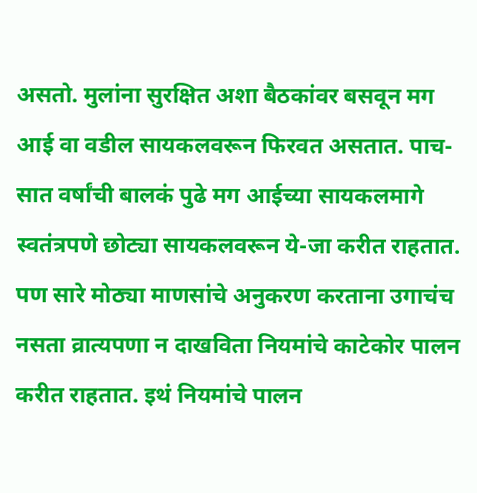असतो. मुलांना सुरक्षित अशा बैठकांवर बसवून मग आई वा वडील सायकलवरून फिरवत असतात. पाच-सात वर्षांची बालकं पुढे मग आईच्या सायकलमागे स्वतंत्रपणे छोट्या सायकलवरून ये-जा करीत राहतात. पण सारे मोठ्या माणसांचे अनुकरण करताना उगाचंच नसता व्रात्यपणा न दाखविता नियमांचे काटेकोर पालन करीत राहतात. इथं नियमांचे पालन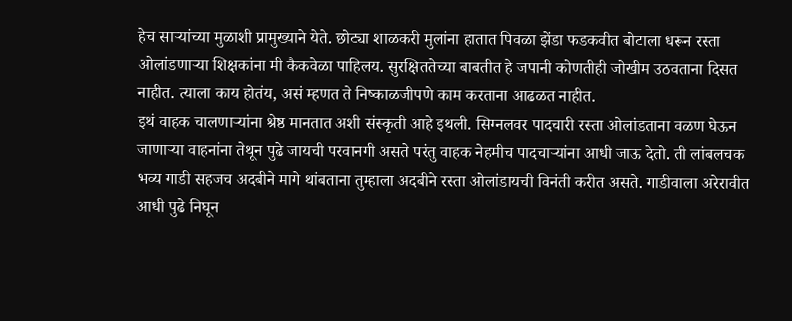हेच साऱ्यांच्या मुळाशी प्रामुख्याने येते. छोट्या शाळकरी मुलांना हातात पिवळा झेंडा फडकवीत बोटाला धरून रस्ता ओलांडणाऱ्या शिक्षकांना मी कैकवेळा पाहिलय. सुरक्षिततेच्या बाबतीत हे जपानी कोणतीही जोखीम उठवताना दिसत नाहीत. त्याला काय होतंय, असं म्हणत ते निष्काळजीपणे काम करताना आढळत नाहीत.
इथं वाहक चालणाऱ्यांना श्रेष्ठ मानतात अशी संस्कृती आहे इथली. सिग्नलवर पादचारी रस्ता ओलांडताना वळण घेऊन जाणाऱ्या वाहनांना तेथून पुढे जायची परवानगी असते परंतु वाहक नेहमीच पादचाऱ्यांना आधी जाऊ देतो. ती लांबलचक भव्य गाडी सहजच अदबीने मागे थांबताना तुम्हाला अदबीने रस्ता ओलांडायची विनंती करीत असते. गाडीवाला अरेरावीत आधी पुढे निघून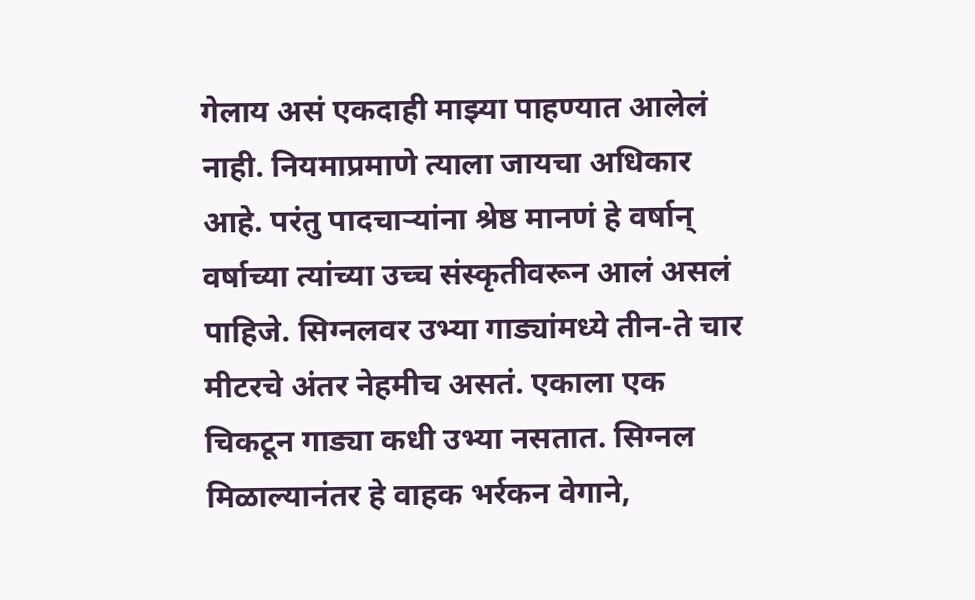गेलाय असं एकदाही माझ्या पाहण्यात आलेलं नाही. नियमाप्रमाणे त्याला जायचा अधिकार आहे. परंतु पादचाऱ्यांना श्रेष्ठ मानणं हे वर्षान् वर्षाच्या त्यांच्या उच्च संस्कृतीवरून आलं असलं पाहिजे. सिग्नलवर उभ्या गाड्यांमध्ये तीन-ते चार मीटरचे अंतर नेहमीच असतं. एकाला एक चिकटून गाड्या कधी उभ्या नसतात. सिग्नल मिळाल्यानंतर हे वाहक भर्रकन वेगाने,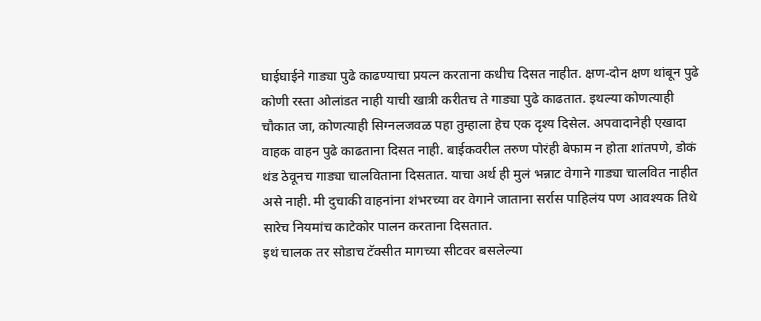घाईघाईने गाड्या पुढे काढण्याचा प्रयत्न करताना कधीच दिसत नाहीत. क्षण-दोन क्षण थांबून पुढे कोणी रस्ता ओलांडत नाही याची खात्री करीतच ते गाड्या पुढे काढतात. इथल्या कोणत्याही चौकात जा, कोणत्याही सिग्नलजवळ पहा तुम्हाला हेच एक दृश्य दिसेल. अपवादानेही एखादा वाहक वाहन पुढे काढताना दिसत नाही. बाईकवरील तरुण पोरंही बेफाम न होता शांतपणे, डोकं थंड ठेवूनच गाड्या चालविताना दिसतात. याचा अर्थ ही मुलं भन्नाट वेगाने गाड्या चालवित नाहीत असे नाही. मी दुचाकी वाहनांना शंभरच्या वर वेगाने जाताना सर्रास पाहिलंय पण आवश्यक तिथे सारेच नियमांच काटेकोर पालन करताना दिसतात.
इथं चालक तर सोडाच टॅक्सीत मागच्या सीटवर बसलेल्या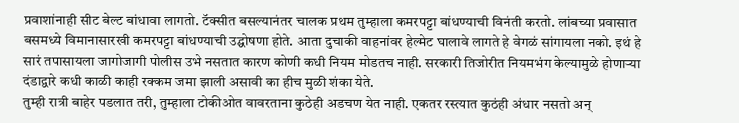प्रवाशांनाही सीट बेल्ट बांधावा लागतो. टॅक्सीत बसल्यानंतर चालक प्रथम तुम्हाला कमरपट्टा बांधण्याची विनंती करतो. लांबच्या प्रवासात बसमध्ये विमानासारखी कमरपट्टा बांधण्याची उद्घोषणा होते. आता दुचाकी वाहनांवर हेल्मेट घालावे लागते हे वेगळं सांगायला नको. इथं हे सारं तपासायला जागोजागी पोलीस उभे नसतात कारण कोणी कधी नियम मोडतच नाही. सरकारी तिजोरीत नियमभंग केल्यामुळे होणाऱ्या दंडाद्वारे कधी काळी काही रक्कम जमा झाली असावी का हीच मुळी शंका येते.
तुम्ही रात्री बाहेर पडलात तरी, तुम्हाला टोकीओत वावरताना कुठेही अडचण येत नाही. एकतर रस्त्यात कुठंही अंधार नसतो अन्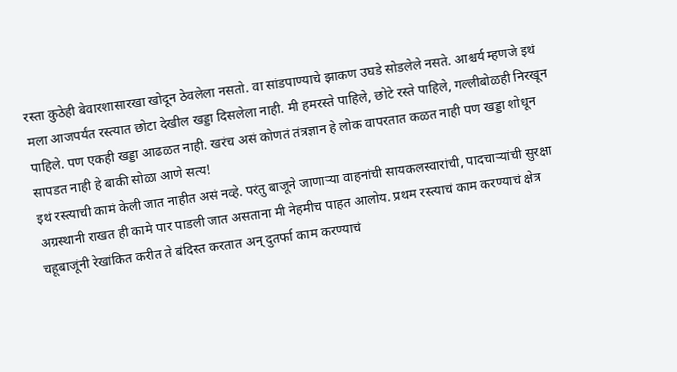रस्ता कुठेही बेवारशासारखा खोदून ठेवलेला नसतो. वा सांडपाण्याचे झाकण उघडे सोडलेले नसते. आश्चर्य म्हणजे इथं मला आजपर्यंत रस्त्यात छोटा देखील खड्डा दिसलेला नाही. मी हमरस्ते पाहिले, छोटे रस्ते पाहिले, गल्लीबोळही निरखून पाहिले. पण एकही खड्डा आढळत नाही. खरंच असं कोणतं तंत्रज्ञान हे लोक वापरतात कळत नाही पण खड्डा शोधून सापडत नाही हे बाकी सोळा आणे सत्य!
इथं रस्त्याची कामं केली जात नाहीत असं नव्हे. परंतु बाजूने जाणाऱ्या वाहनांची सायकलस्वारांची, पादचाऱ्यांची सुरक्षा अग्रस्थानी राखत ही कामे पार पाडली जात असताना मी नेहमीच पाहत आलोय. प्रथम रस्त्याचं काम करण्याचं क्षेत्र चहूबाजूंनी रेखांकित करीत ते बंदिस्त करतात अन् दुतर्फा काम करण्याचं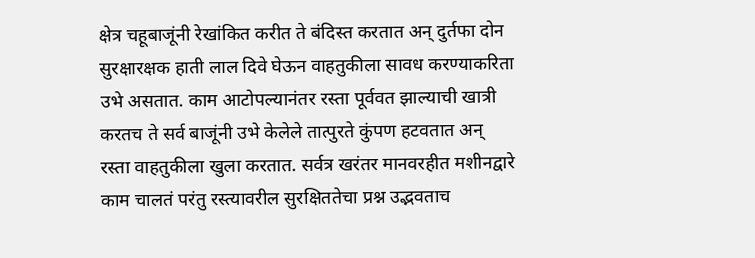क्षेत्र चहूबाजूंनी रेखांकित करीत ते बंदिस्त करतात अन् दुर्तफा दोन सुरक्षारक्षक हाती लाल दिवे घेऊन वाहतुकीला सावध करण्याकरिता उभे असतात. काम आटोपल्यानंतर रस्ता पूर्ववत झाल्याची खात्री करतच ते सर्व बाजूंनी उभे केलेले तात्पुरते कुंपण हटवतात अन् रस्ता वाहतुकीला खुला करतात. सर्वत्र खरंतर मानवरहीत मशीनद्वारे काम चालतं परंतु रस्त्यावरील सुरक्षिततेचा प्रश्न उद्भवताच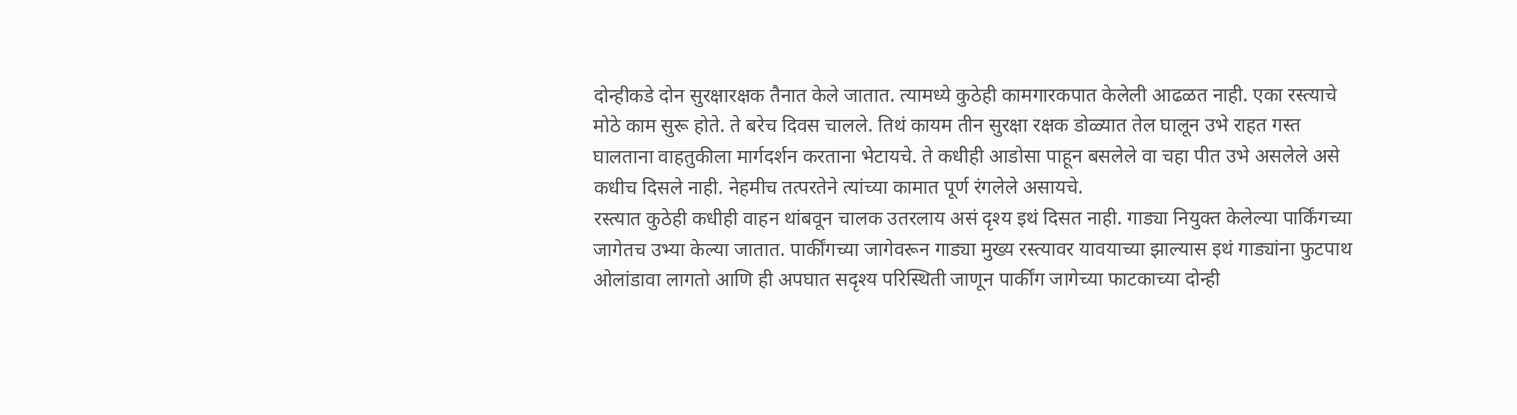दोन्हीकडे दोन सुरक्षारक्षक तैनात केले जातात. त्यामध्ये कुठेही कामगारकपात केलेली आढळत नाही. एका रस्त्याचे मोठे काम सुरू होते. ते बरेच दिवस चालले. तिथं कायम तीन सुरक्षा रक्षक डोळ्यात तेल घालून उभे राहत गस्त घालताना वाहतुकीला मार्गदर्शन करताना भेटायचे. ते कधीही आडोसा पाहून बसलेले वा चहा पीत उभे असलेले असे कधीच दिसले नाही. नेहमीच तत्परतेने त्यांच्या कामात पूर्ण रंगलेले असायचे.
रस्त्यात कुठेही कधीही वाहन थांबवून चालक उतरलाय असं दृश्य इथं दिसत नाही. गाड्या नियुक्त केलेल्या पार्किंगच्या जागेतच उभ्या केल्या जातात. पार्कींगच्या जागेवरून गाड्या मुख्य रस्त्यावर यावयाच्या झाल्यास इथं गाड्यांना फुटपाथ ओलांडावा लागतो आणि ही अपघात सदृश्य परिस्थिती जाणून पार्कींग जागेच्या फाटकाच्या दोन्ही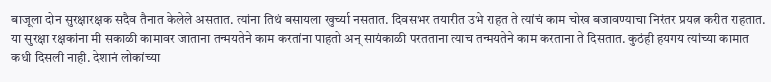बाजूला दोन सुरक्षारक्षक सदैव तैनात केलेले असतात. त्यांना तिथं बसायला खुर्च्या नसतात. दिवसभर तयारीत उभे राहत ते त्यांचं काम चोख बजावण्याचा निरंतर प्रयत्न करीत राहतात. या सुरक्षा रक्षकांना मी सकाळी कामावर जाताना तन्मयतेने काम करतांना पाहतो अन् सायंकाळी परतताना त्याच तन्मयतेने काम करताना ते दिसतात. कुठंही हयगय त्यांच्या कामात कधी दिसली नाही. देशानं लोकांच्या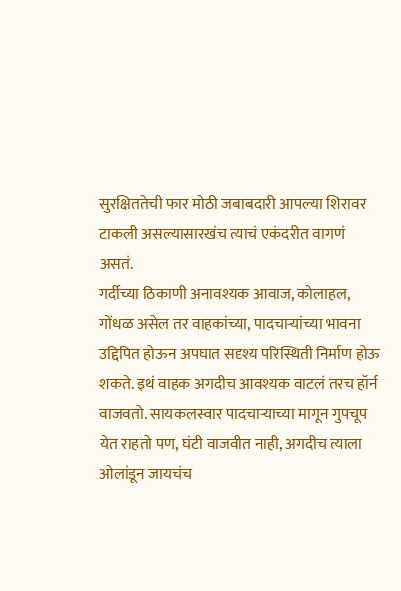सुरक्षिततेची फार मोठी जबाबदारी आपल्या शिरावर टाकली असल्यासारखंच त्याचं एकंदरीत वागणं असतं.
गर्दीच्या ठिकाणी अनावश्यक आवाज, कोलाहल, गोंधळ असेल तर वाहकांच्या, पादचाऱ्यांच्या भावना उद्दिपित होऊन अपघात सदृश्य परिस्थिती निर्माण होऊ शकते. इथं वाहक अगदीच आवश्यक वाटलं तरच हॉर्न वाजवतो. सायकलस्वार पादचाऱ्याच्या मागून गुपचूप येत राहतो पण, घंटी वाजवीत नाही, अगदीच त्याला ओलांडून जायचंच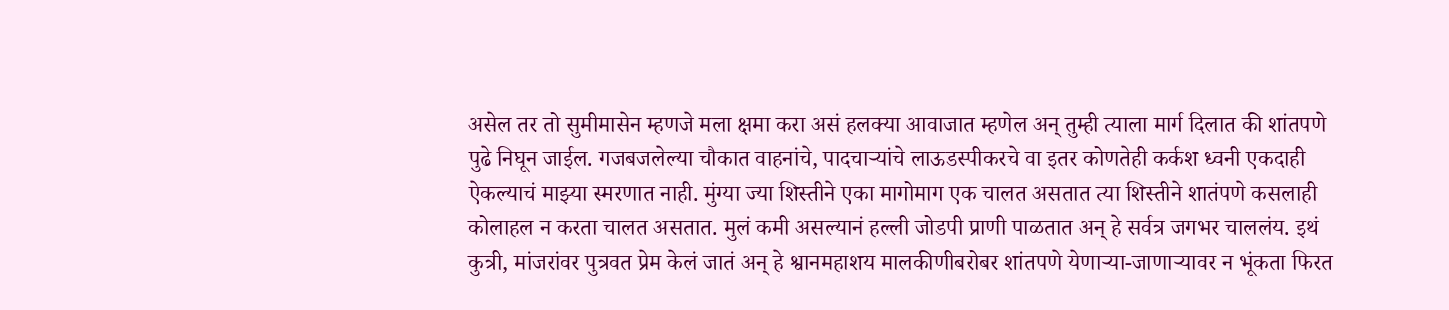असेल तर तो सुमीमासेन म्हणजे मला क्षमा करा असं हलक्या आवाजात म्हणेल अन् तुम्ही त्याला मार्ग दिलात की शांतपणे पुढे निघून जाईल. गजबजलेल्या चौकात वाहनांचे, पादचाऱ्यांचे लाऊडस्पीकरचे वा इतर कोणतेही कर्कश ध्वनी एकदाही ऐकल्याचं माझ्या स्मरणात नाही. मुंग्या ज्या शिस्तीने एका मागोमाग एक चालत असतात त्या शिस्तीने शातंपणे कसलाही कोलाहल न करता चालत असतात. मुलं कमी असल्यानं हल्ली जोडपी प्राणी पाळतात अन् हे सर्वत्र जगभर चाललंय. इथं कुत्री, मांजरांवर पुत्रवत प्रेम केलं जातं अन् हे श्वानमहाशय मालकीणीबरोबर शांतपणे येणाऱ्या-जाणाऱ्यावर न भूंकता फिरत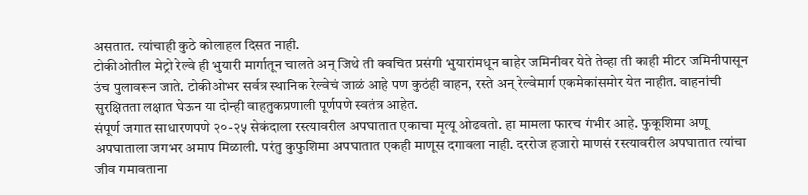असतात. त्यांचाही कुठे कोलाहल दिसत नाही.
टोकीओतील मेट्रो रेल्वे ही भुयारी मार्गातून चालते अन् जिथे ती क्वचित प्रसंगी भुयारांमधून बाहेर जमिनीवर येते तेव्हा ती काही मीटर जमिनीपासून उंच पुलावरून जाते. टोकीओभर सर्वत्र स्थानिक रेल्वेचं जाळं आहे पण कुठंही वाहन, रस्ते अन् रेल्वेमार्ग एकमेकांसमोर येत नाहीत. वाहनांची सुरक्षितता लक्षात घेऊन या दोन्ही वाहतुकप्रणाली पूर्णपणे स्वतंत्र आहेत.
संपूर्ण जगात साधारणपणे २०-२५ सेकंदाला रस्त्यावरील अपघातात एकाचा मृत्यू ओढवतो. हा मामला फारच गंभीर आहे. फुकूशिमा अणू अपघाताला जगभर अमाप मिळाली. परंतु कुफुशिमा अपघातात एकही माणूस दगावला नाही. दररोज हजारो माणसं रस्त्यावरील अपघातात त्यांचा जीव गमावताना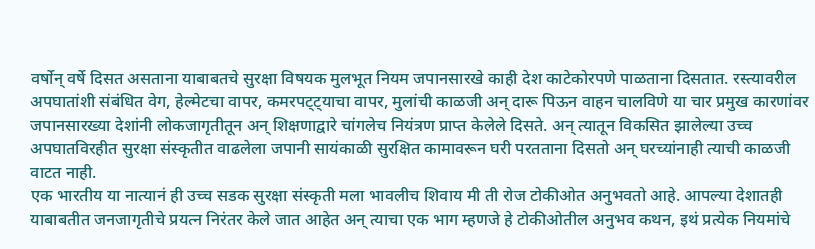वर्षोन् वर्षे दिसत असताना याबाबतचे सुरक्षा विषयक मुलभूत नियम जपानसारखे काही देश काटेकोरपणे पाळताना दिसतात. रस्त्यावरील अपघातांशी संबंधित वेग, हेल्मेटचा वापर, कमरपट्ट्याचा वापर, मुलांची काळजी अन् दारू पिऊन वाहन चालविणे या चार प्रमुख कारणांवर जपानसारख्या देशांनी लोकजागृतीतून अन् शिक्षणाद्वारे चांगलेच नियंत्रण प्राप्त केलेले दिसते. अन् त्यातून विकसित झालेल्या उच्च अपघातविरहीत सुरक्षा संस्कृतीत वाढलेला जपानी सायंकाळी सुरक्षित कामावरून घरी परतताना दिसतो अन् घरच्यांनाही त्याची काळजी वाटत नाही.
एक भारतीय या नात्यानं ही उच्च सडक सुरक्षा संस्कृती मला भावलीच शिवाय मी ती रोज टोकीओत अनुभवतो आहे. आपल्या देशातही याबाबतीत जनजागृतीचे प्रयत्न निरंतर केले जात आहेत अन् त्याचा एक भाग म्हणजे हे टोकीओतील अनुभव कथन, इथं प्रत्येक नियमांचे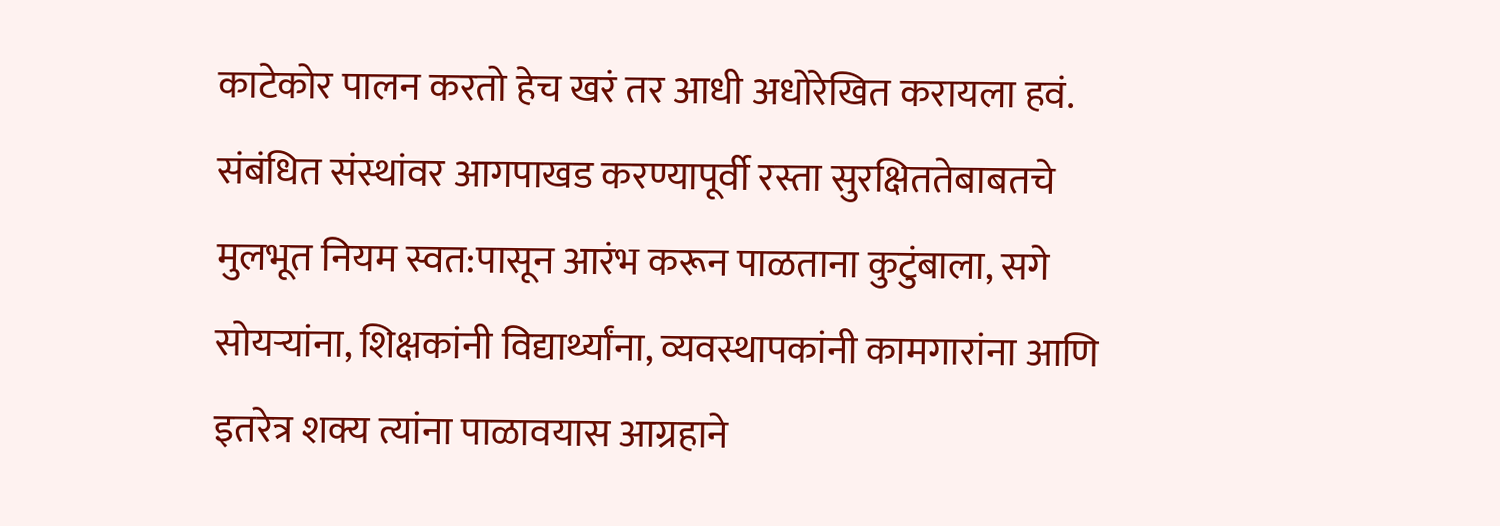काटेकोर पालन करतो हेच खरं तर आधी अधोरेखित करायला हवं. संबंधित संस्थांवर आगपाखड करण्यापूर्वी रस्ता सुरक्षिततेबाबतचे मुलभूत नियम स्वत:पासून आरंभ करून पाळताना कुटुंबाला, सगे सोयऱ्यांना, शिक्षकांनी विद्यार्थ्यांना, व्यवस्थापकांनी कामगारांना आणि इतरेत्र शक्य त्यांना पाळावयास आग्रहाने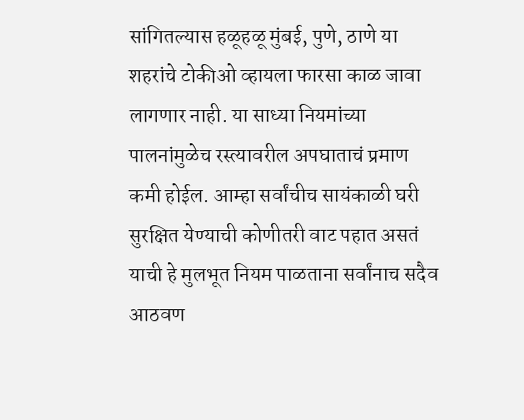सांगितल्यास हळूहळू मुंबई, पुणे, ठाणे या शहरांचे टोकीओ व्हायला फारसा काळ जावा लागणार नाही. या साध्या नियमांच्या पालनांमुळेच रस्त्यावरील अपघाताचं प्रमाण कमी होईल. आम्हा सर्वांचीच सायंकाळी घरी सुरक्षित येण्याची कोणीतरी वाट पहात असतं याची हे मुलभूत नियम पाळताना सर्वांनाच सदैव आठवण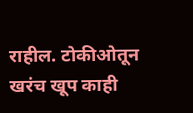राहील. टोकीओतून खरंच खूप काही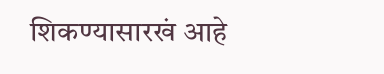शिकण्यासारखं आहे